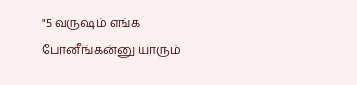"5 வருஷம் எங்க போனீங்கன்னு யாரும்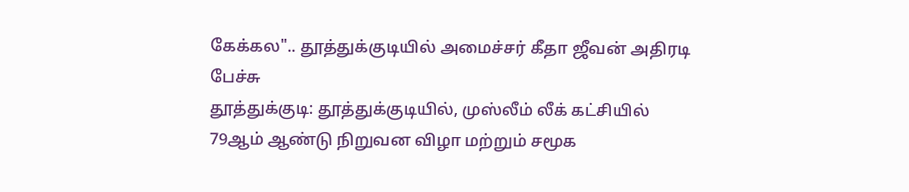கேக்கல".. தூத்துக்குடியில் அமைச்சர் கீதா ஜீவன் அதிரடி பேச்சு
தூத்துக்குடி: தூத்துக்குடியில், முஸ்லீம் லீக் கட்சியில் 79ஆம் ஆண்டு நிறுவன விழா மற்றும் சமூக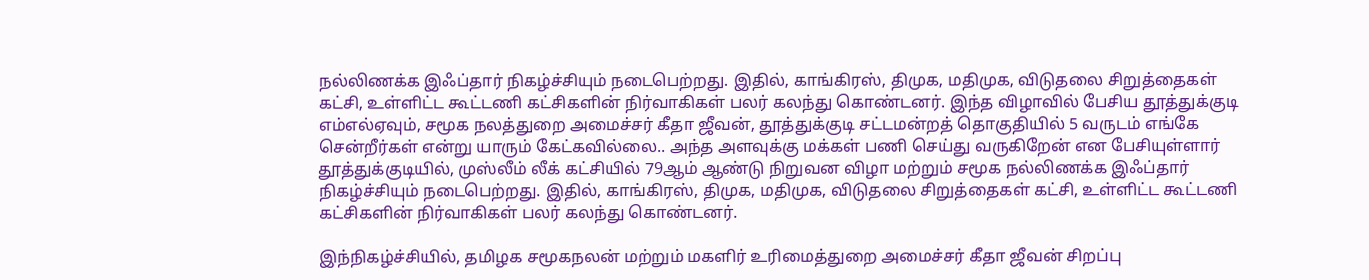நல்லிணக்க இஃப்தார் நிகழ்ச்சியும் நடைபெற்றது. இதில், காங்கிரஸ், திமுக, மதிமுக, விடுதலை சிறுத்தைகள் கட்சி, உள்ளிட்ட கூட்டணி கட்சிகளின் நிர்வாகிகள் பலர் கலந்து கொண்டனர். இந்த விழாவில் பேசிய தூத்துக்குடி எம்எல்ஏவும், சமூக நலத்துறை அமைச்சர் கீதா ஜீவன், தூத்துக்குடி சட்டமன்றத் தொகுதியில் 5 வருடம் எங்கே சென்றீர்கள் என்று யாரும் கேட்கவில்லை.. அந்த அளவுக்கு மக்கள் பணி செய்து வருகிறேன் என பேசியுள்ளார்
தூத்துக்குடியில், முஸ்லீம் லீக் கட்சியில் 79ஆம் ஆண்டு நிறுவன விழா மற்றும் சமூக நல்லிணக்க இஃப்தார் நிகழ்ச்சியும் நடைபெற்றது. இதில், காங்கிரஸ், திமுக, மதிமுக, விடுதலை சிறுத்தைகள் கட்சி, உள்ளிட்ட கூட்டணி கட்சிகளின் நிர்வாகிகள் பலர் கலந்து கொண்டனர்.

இந்நிகழ்ச்சியில், தமிழக சமூகநலன் மற்றும் மகளிர் உரிமைத்துறை அமைச்சர் கீதா ஜீவன் சிறப்பு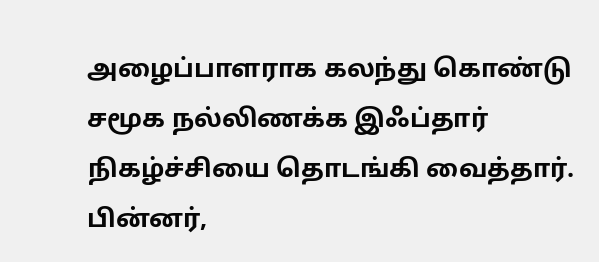அழைப்பாளராக கலந்து கொண்டு சமூக நல்லிணக்க இஃப்தார் நிகழ்ச்சியை தொடங்கி வைத்தார். பின்னர்,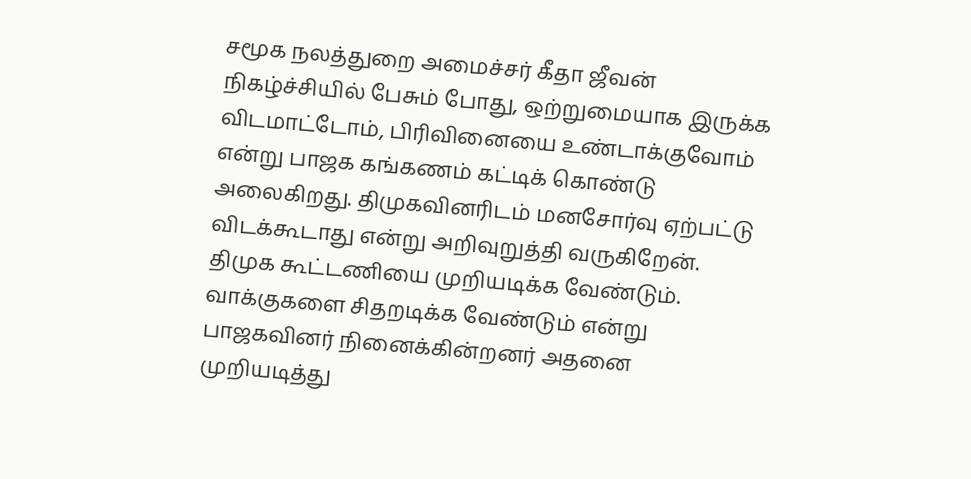சமூக நலத்துறை அமைச்சர் கீதா ஜீவன் நிகழ்ச்சியில் பேசும் போது, ஒற்றுமையாக இருக்க விடமாட்டோம், பிரிவினையை உண்டாக்குவோம் என்று பாஜக கங்கணம் கட்டிக் கொண்டு அலைகிறது. திமுகவினரிடம் மனசோர்வு ஏற்பட்டு விடக்கூடாது என்று அறிவுறுத்தி வருகிறேன்.
திமுக கூட்டணியை முறியடிக்க வேண்டும். வாக்குகளை சிதறடிக்க வேண்டும் என்று பாஜகவினர் நினைக்கின்றனர் அதனை முறியடித்து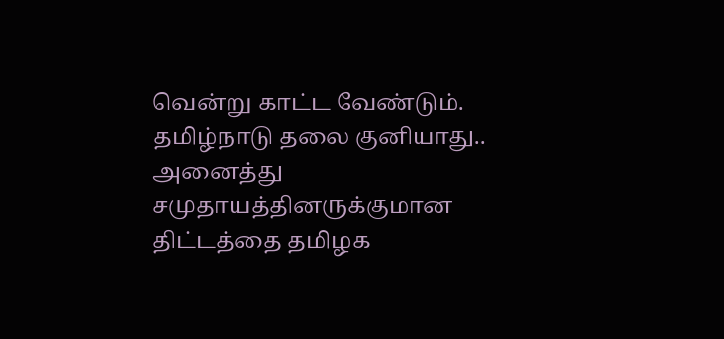வென்று காட்ட வேண்டும். தமிழ்நாடு தலை குனியாது..
அனைத்து சமுதாயத்தினருக்குமான திட்டத்தை தமிழக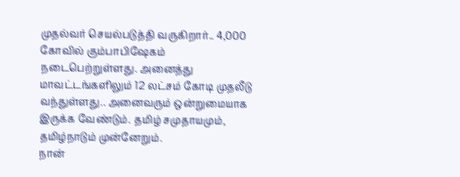முதல்வர் செயல்படுத்தி வருகிறார்.. 4,000 கோவில் கும்பாபிஷேகம் நடைபெற்றுள்ளது. அனைத்து மாவட்டங்களிலும் 12 லட்சம் கோடி முதலீடு வந்துள்ளது.. அனைவரும் ஒன்றுமையாக இருக்க வேண்டும். தமிழ் சமுதாயமும், தமிழ்நாடும் முன்னேறும்.
நான்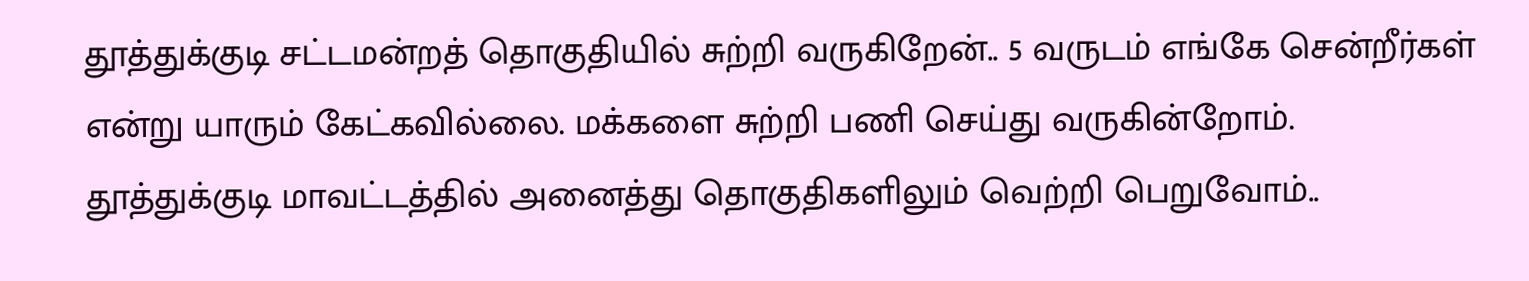தூத்துக்குடி சட்டமன்றத் தொகுதியில் சுற்றி வருகிறேன்.. 5 வருடம் எங்கே சென்றீர்கள் என்று யாரும் கேட்கவில்லை. மக்களை சுற்றி பணி செய்து வருகின்றோம். தூத்துக்குடி மாவட்டத்தில் அனைத்து தொகுதிகளிலும் வெற்றி பெறுவோம்..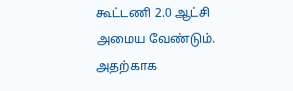கூட்டணி 2.0 ஆட்சி அமைய வேண்டும். அதற்காக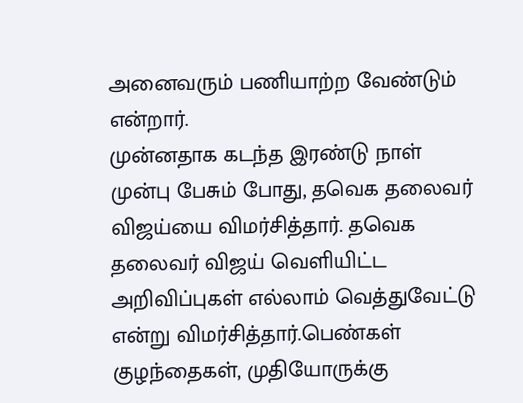அனைவரும் பணியாற்ற வேண்டும் என்றார்.
முன்னதாக கடந்த இரண்டு நாள் முன்பு பேசும் போது, தவெக தலைவர் விஜய்யை விமர்சித்தார். தவெக தலைவர் விஜய் வெளியிட்ட அறிவிப்புகள் எல்லாம் வெத்துவேட்டு என்று விமர்சித்தார்.பெண்கள் குழந்தைகள், முதியோருக்கு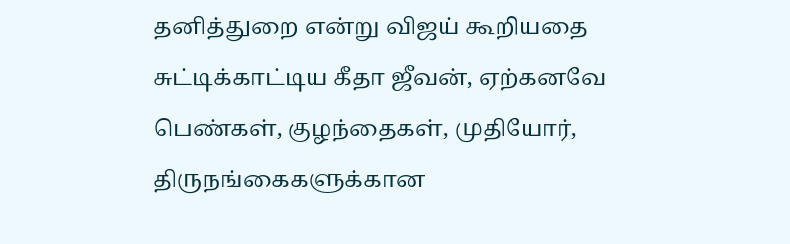தனித்துறை என்று விஜய் கூறியதை சுட்டிக்காட்டிய கீதா ஜீவன், ஏற்கனவே பெண்கள், குழந்தைகள், முதியோர், திருநங்கைகளுக்கான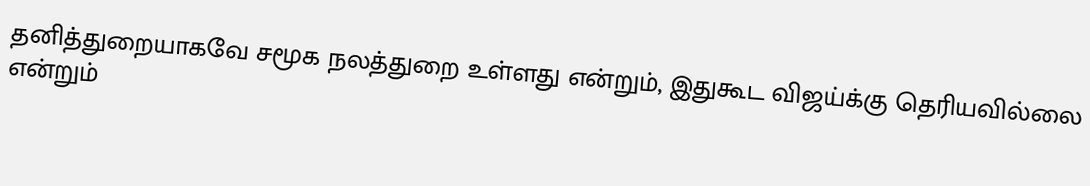தனித்துறையாகவே சமூக நலத்துறை உள்ளது என்றும், இதுகூட விஜய்க்கு தெரியவில்லை என்றும்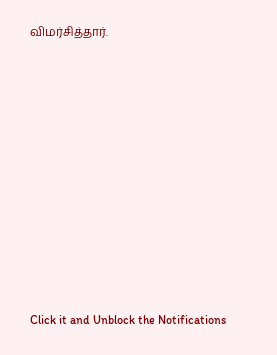விமர்சித்தார்.












Click it and Unblock the Notifications